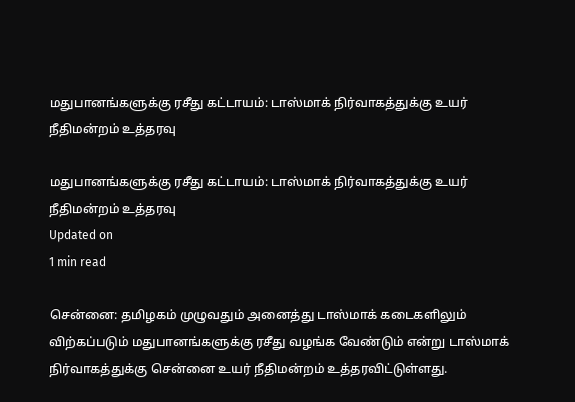மதுபானங்களுக்கு ரசீது கட்டாயம்: டாஸ்மாக் நிர்வாகத்துக்கு உயர் நீதிமன்றம் உத்தரவு

மதுபானங்களுக்கு ரசீது கட்டாயம்: டாஸ்மாக் நிர்வாகத்துக்கு உயர் நீதிமன்றம் உத்தரவு
Updated on
1 min read

சென்னை: தமிழகம் முழுவதும் அனைத்து டாஸ்மாக் கடைகளிலும் விற்கப்படும் மதுபானங்களுக்கு ரசீது வழங்க வேண்டும் என்று டாஸ்மாக் நிர்வாகத்துக்கு சென்னை உயர் நீதிமன்றம் உத்தரவிட்டுள்ளது.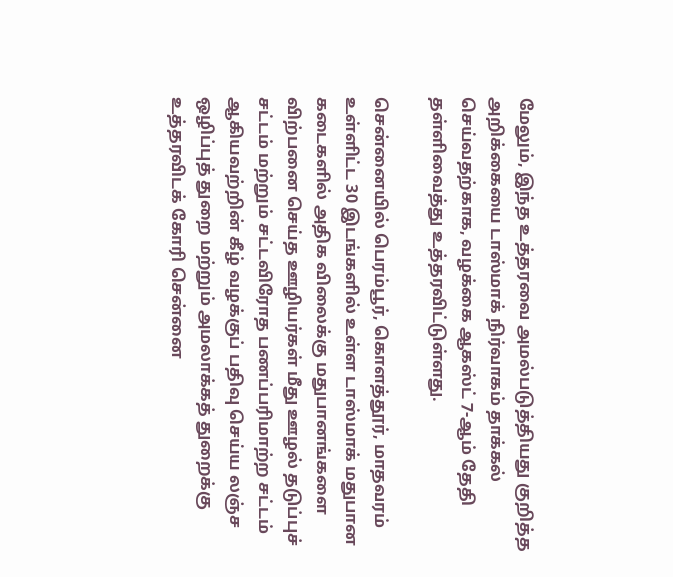மேலும், இந்த உத்தரவை அமல்படுத்தியது குறித்த அறிக்கையை டாஸ்மாக் நிர்வாகம் தாக்கல் செய்வதற்காக, வழக்கை ஆகஸ்ட் 7-ஆம் தேதி தள்ளிவைத்து உத்தரவிட்டுள்ளது.

சென்னையில் பெரம்பூர், கொளத்தூர், மாதவரம் உள்ளிட்ட 30 இடங்களில் உள்ள டாஸ்மாக் மதுபான கடைகளில் அதிக விலைக்கு மதுபானங்களை விற்பனை செய்த ஊழியர்கள் மீது ஊழல் தடுப்புச் சட்டம் மற்றும் சட்டவிரோத பணப்பரிமாற்ற சட்டம் ஆகியவற்றின் கீழ் வழக்குப் பதிவு செய்ய லஞ்ச ஒழிப்புத் துறை மற்றும் அமலாக்கத் துறைக்கு உத்தரவிடக் கோரி சென்னை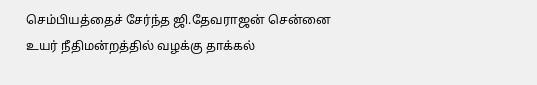செம்பியத்தைச் சேர்ந்த ஜி.தேவராஜன் சென்னை உயர் நீதிமன்றத்தில் வழக்கு தாக்கல்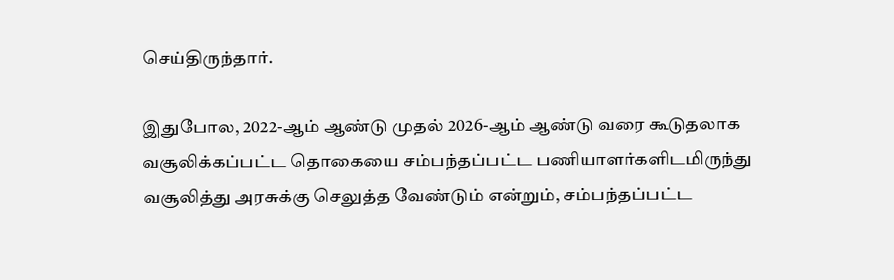செய்திருந்தார்.

இதுபோல, 2022-ஆம் ஆண்டு முதல் 2026-ஆம் ஆண்டு வரை கூடுதலாக வசூலிக்கப்பட்ட தொகையை சம்பந்தப்பட்ட பணியாளர்களிடமிருந்து வசூலித்து அரசுக்கு செலுத்த வேண்டும் என்றும், சம்பந்தப்பட்ட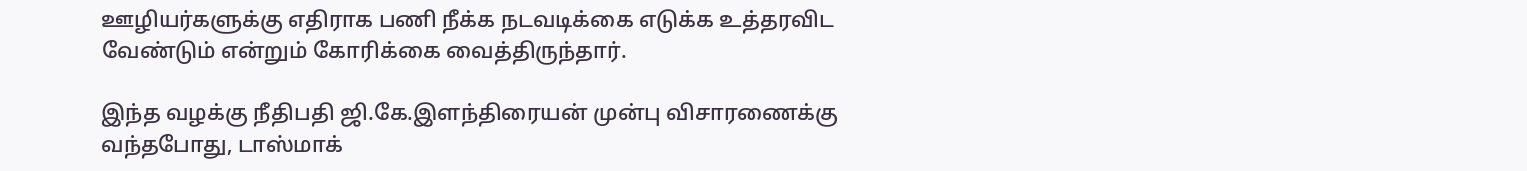ஊழியர்களுக்கு எதிராக பணி நீக்க நடவடிக்கை எடுக்க உத்தரவிட வேண்டும் என்றும் கோரிக்கை வைத்திருந்தார்.

இந்த வழக்கு நீதிபதி ஜி.கே.இளந்திரையன் முன்பு விசாரணைக்கு வந்தபோது, டாஸ்மாக்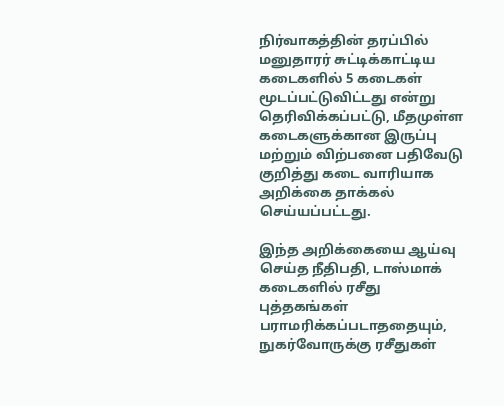நிர்வாகத்தின் தரப்பில் மனுதாரர் சுட்டிக்காட்டிய கடைகளில் 5 கடைகள் மூடப்பட்டுவிட்டது என்று தெரிவிக்கப்பட்டு, மீதமுள்ள கடைகளுக்கான இருப்பு மற்றும் விற்பனை பதிவேடு குறித்து கடை வாரியாக அறிக்கை தாக்கல் செய்யப்பட்டது.

இந்த அறிக்கையை ஆய்வு செய்த நீதிபதி, டாஸ்மாக் கடைகளில் ரசீது புத்தகங்கள் பராமரிக்கப்படாததையும், நுகர்வோருக்கு ரசீதுகள்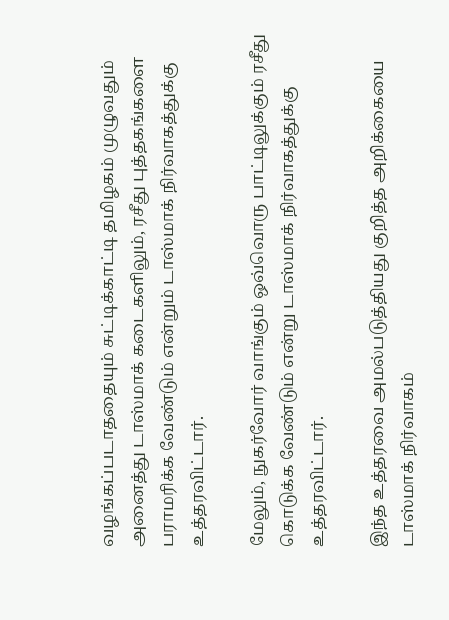வழங்கப்படாததையும் சுட்டிக்காட்டி தமிழகம் முழுவதும் அனைத்து டாஸ்மாக் கடைகளிலும், ரசீது புத்தகங்களை பராமரிக்க வேண்டும் என்றும் டாஸ்மாக் நிர்வாகத்துக்கு உத்தரவிட்டார்.

மேலும், நுகர்வோர் வாங்கும் ஒவ்வொரு பாட்டிலுக்கும் ரசீது கொடுக்க வேண்டும் என்று டாஸ்மாக் நிர்வாகத்துக்கு உத்தரவிட்டார்.

இந்த உத்தரவை அமல்படுத்தியது குறித்த அறிக்கையை டாஸ்மாக் நிர்வாகம்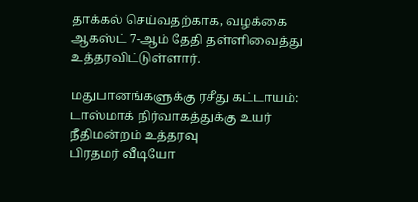தாக்கல் செய்வதற்காக, வழக்கை ஆகஸ்ட் 7-ஆம் தேதி தள்ளிவைத்து உத்தரவிட்டுள்ளார்.

மதுபானங்களுக்கு ரசீது கட்டாயம்: டாஸ்மாக் நிர்வாகத்துக்கு உயர் நீதிமன்றம் உத்தரவு
பிரதமர் வீடியோ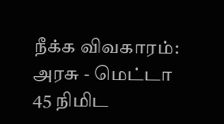நீக்க விவகாரம்: அரசு - மெட்டா 45 நிமிட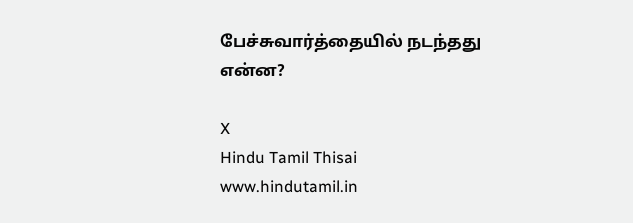பேச்சுவார்த்தையில் நடந்தது என்ன?

X
Hindu Tamil Thisai
www.hindutamil.in